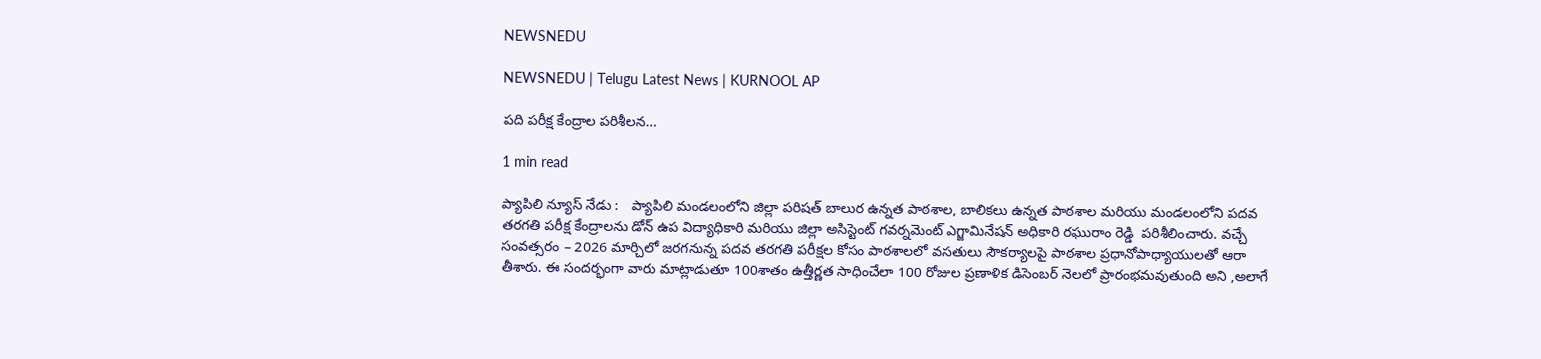NEWSNEDU

NEWSNEDU | Telugu Latest News | KURNOOL AP

పది పరీక్ష కేంద్రాల పరిశీలన…

1 min read

ప్యాపిలి న్యూస్ నేడు :   ప్యాపిలి మండలంలోని జిల్లా పరిషత్ బాలుర ఉన్నత పాఠశాల, బాలికలు ఉన్నత పాఠశాల మరియు మండలంలోని పదవ తరగతి పరీక్ష కేంద్రాలను డోన్ ఉప విద్యాధికారి మరియు జిల్లా అసిస్టెంట్ గవర్నమెంట్ ఎగ్జామినేషన్ అధికారి రఘురాం రెడ్డి  పరిశీలించారు. వచ్చే సంవత్సరం – 2026 మార్చిలో జరగనున్న పదవ తరగతి పరీక్షల కోసం పాఠశాలలో వసతులు సౌకర్యాలపై పాఠశాల ప్రధానోపాధ్యాయులతో ఆరా తీశారు. ఈ సందర్భంగా వారు మాట్లాడుతూ 100శాతం ఉత్తీర్ణత సాధించేలా 100 రోజుల ప్రణాళిక డిసెంబర్ నెలలో ప్రారంభమవుతుంది అని ,అలాగే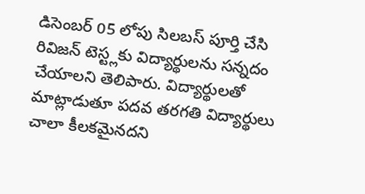డిసెంబర్ 05 లోపు సిలబస్ పూర్తి చేసి రివిజన్ టెస్ట్లకు విద్యార్థులను సన్నదం చేయాలని తెలిపారు. విద్యార్థులతో మాట్లాడుతూ పదవ తరగతి విద్యార్థులు చాలా కీలకమైనదని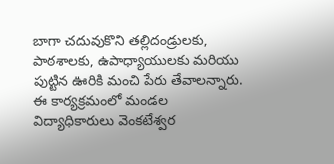బాగా చదువుకొని తల్లిదండ్రులకు, పాఠశాలకు, ఉపాధ్యాయులకు మరియు పుట్టిన ఊరికి మంచి పేరు తేవాలన్నారు. ఈ కార్యక్రమంలో మండల విద్యాధికారులు వెంకటేశ్వర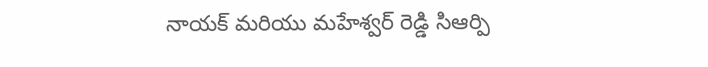నాయక్ మరియు మహేశ్వర్ రెడ్డి సిఆర్పి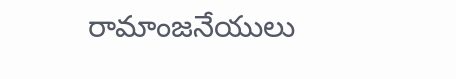రామాంజనేయులు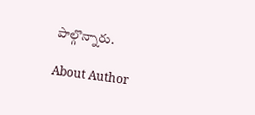పాల్గొన్నారు.

About Author